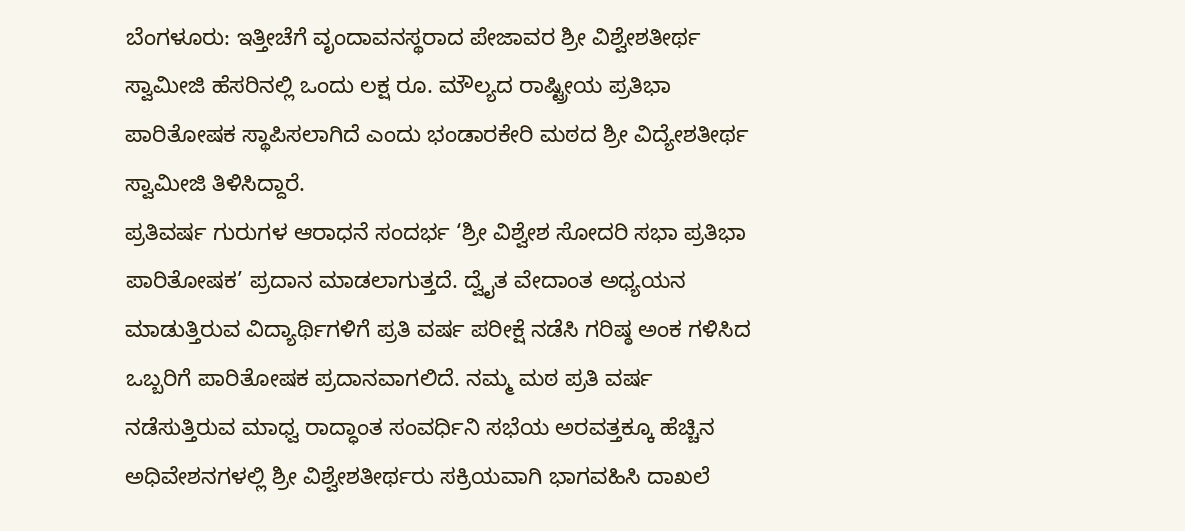ಬೆಂಗಳೂರು: ಇತ್ತೀಚೆಗೆ ವೃಂದಾವನಸ್ಥರಾದ ಪೇಜಾವರ ಶ್ರೀ ವಿಶ್ವೇಶತೀರ್ಥ ಸ್ವಾಮೀಜಿ ಹೆಸರಿನಲ್ಲಿ ಒಂದು ಲಕ್ಷ ರೂ. ಮೌಲ್ಯದ ರಾಷ್ಟ್ರೀಯ ಪ್ರತಿಭಾ ಪಾರಿತೋಷಕ ಸ್ಥಾಪಿಸಲಾಗಿದೆ ಎಂದು ಭಂಡಾರಕೇರಿ ಮಠದ ಶ್ರೀ ವಿದ್ಯೇಶತೀರ್ಥ ಸ್ವಾಮೀಜಿ ತಿಳಿಸಿದ್ದಾರೆ.
ಪ್ರತಿವರ್ಷ ಗುರುಗಳ ಆರಾಧನೆ ಸಂದರ್ಭ ‘ಶ್ರೀ ವಿಶ್ವೇಶ ಸೋದರಿ ಸಭಾ ಪ್ರತಿಭಾ ಪಾರಿತೋಷಕ’ ಪ್ರದಾನ ಮಾಡಲಾಗುತ್ತದೆ. ದ್ವೈತ ವೇದಾಂತ ಅಧ್ಯಯನ ಮಾಡುತ್ತಿರುವ ವಿದ್ಯಾರ್ಥಿಗಳಿಗೆ ಪ್ರತಿ ವರ್ಷ ಪರೀಕ್ಷೆ ನಡೆಸಿ ಗರಿಷ್ಠ ಅಂಕ ಗಳಿಸಿದ ಒಬ್ಬರಿಗೆ ಪಾರಿತೋಷಕ ಪ್ರದಾನವಾಗಲಿದೆ. ನಮ್ಮ ಮಠ ಪ್ರತಿ ವರ್ಷ ನಡೆಸುತ್ತಿರುವ ಮಾಧ್ವ ರಾದ್ಧಾಂತ ಸಂವರ್ಧಿನಿ ಸಭೆಯ ಅರವತ್ತಕ್ಕೂ ಹೆಚ್ಚಿನ ಅಧಿವೇಶನಗಳಲ್ಲಿ ಶ್ರೀ ವಿಶ್ವೇಶತೀರ್ಥರು ಸಕ್ರಿಯವಾಗಿ ಭಾಗವಹಿಸಿ ದಾಖಲೆ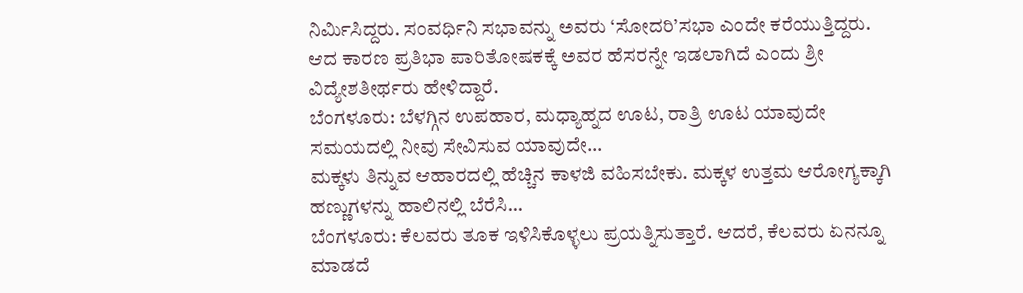ನಿರ್ವಿುಸಿದ್ದರು. ಸಂವರ್ಧಿನಿ ಸಭಾವನ್ನು ಅವರು ‘ಸೋದರಿ’ಸಭಾ ಎಂದೇ ಕರೆಯುತ್ತಿದ್ದರು. ಆದ ಕಾರಣ ಪ್ರತಿಭಾ ಪಾರಿತೋಷಕಕ್ಕೆ ಅವರ ಹೆಸರನ್ನೇ ಇಡಲಾಗಿದೆ ಎಂದು ಶ್ರೀ ವಿದ್ಯೇಶತೀರ್ಥರು ಹೇಳಿದ್ದಾರೆ.
ಬೆಂಗಳೂರು: ಬೆಳಗ್ಗಿನ ಉಪಹಾರ, ಮಧ್ಯಾಹ್ನದ ಊಟ, ರಾತ್ರಿ ಊಟ ಯಾವುದೇ ಸಮಯದಲ್ಲಿ ನೀವು ಸೇವಿಸುವ ಯಾವುದೇ…
ಮಕ್ಕಳು ತಿನ್ನುವ ಆಹಾರದಲ್ಲಿ ಹೆಚ್ಚಿನ ಕಾಳಜಿ ವಹಿಸಬೇಕು. ಮಕ್ಕಳ ಉತ್ತಮ ಆರೋಗ್ಯಕ್ಕಾಗಿ ಹಣ್ಣುಗಳನ್ನು ಹಾಲಿನಲ್ಲಿ ಬೆರೆಸಿ…
ಬೆಂಗಳೂರು: ಕೆಲವರು ತೂಕ ಇಳಿಸಿಕೊಳ್ಳಲು ಪ್ರಯತ್ನಿಸುತ್ತಾರೆ. ಆದರೆ, ಕೆಲವರು ಏನನ್ನೂ ಮಾಡದೆ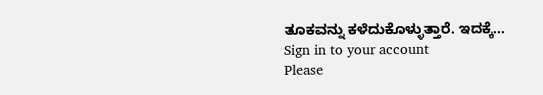ತೂಕವನ್ನು ಕಳೆದುಕೊಳ್ಳುತ್ತಾರೆ. ಇದಕ್ಕೆ…
Sign in to your account
Please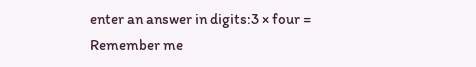enter an answer in digits:3 × four =
Remember me